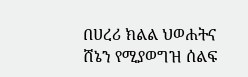በሀረሪ ክልል ህወሐትና ሸኔን የሚያወግዝ ሰልፍ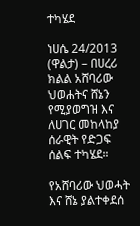ተካሄደ

ነሀሴ 24/2013 (ዋልታ) – በሀረሪ ክልል አሸባሪው ህወሐትና ሸኔን የሚያወግዝ እና ለሀገር መከላከያ ሰራዊት የድጋፍ ሰልፍ ተካሄደ።

የአሸባሪው ህወሓት እና ሸኔ ያልተቀደሰ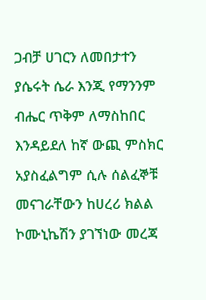ጋብቻ ሀገርን ለመበታተን ያሴሩት ሴራ እንጂ የማንንም ብሔር ጥቅም ለማስከበር እንዳይደለ ከኛ ውጪ ምስክር አያስፈልግም ሲሉ ሰልፈኞቹ መናገራቸውን ከሀረሪ ክልል ኮሙኒኬሽን ያገኘነው መረጃ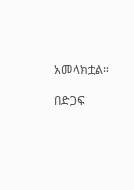አመላክቷል።

በድጋፍ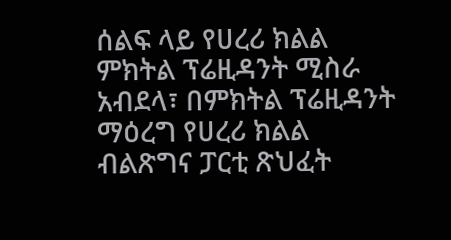ሰልፍ ላይ የሀረሪ ክልል ምክትል ፕሬዚዳንት ሚስራ አብደላ፣ በምክትል ፕሬዚዳንት ማዕረግ የሀረሪ ክልል ብልጽግና ፓርቲ ጽህፈት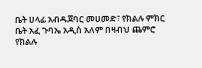ቤት ሀላፊ አብዱጀባር መሀመድ፣ የክልሉ ምክር ቤት አፈ ጉባኤ አዲስ አለም በዛብህ ጨምሮ የክልሉ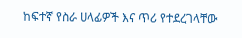ከፍተኛ የስራ ሀላፊዎች እና ጥሪ የተደረገላቸው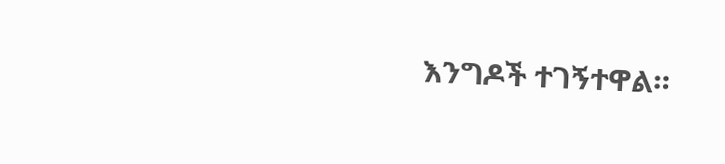እንግዶች ተገኝተዋል።